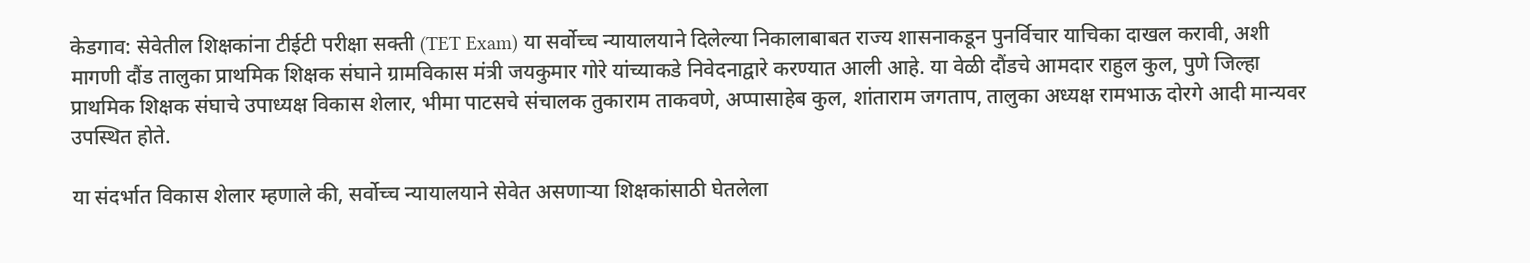केडगाव: सेवेतील शिक्षकांना टीईटी परीक्षा सक्ती (TET Exam) या सर्वोच्च न्यायालयाने दिलेल्या निकालाबाबत राज्य शासनाकडून पुनर्विचार याचिका दाखल करावी, अशी मागणी दौंड तालुका प्राथमिक शिक्षक संघाने ग्रामविकास मंत्री जयकुमार गोरे यांच्याकडे निवेदनाद्वारे करण्यात आली आहे. या वेळी दौंडचे आमदार राहुल कुल, पुणे जिल्हा प्राथमिक शिक्षक संघाचे उपाध्यक्ष विकास शेलार, भीमा पाटसचे संचालक तुकाराम ताकवणे, अप्पासाहेब कुल, शांताराम जगताप, तालुका अध्यक्ष रामभाऊ दोरगे आदी मान्यवर उपस्थित होते.

या संदर्भात विकास शेलार म्हणाले की, सर्वोच्च न्यायालयाने सेवेत असणाऱ्या शिक्षकांसाठी घेतलेला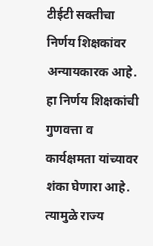टीईटी सक्तीचा निर्णय शिक्षकांवर अन्यायकारक आहे. हा निर्णय शिक्षकांची गुणवत्ता व कार्यक्षमता यांच्यावर शंका घेणारा आहे. त्यामुळे राज्य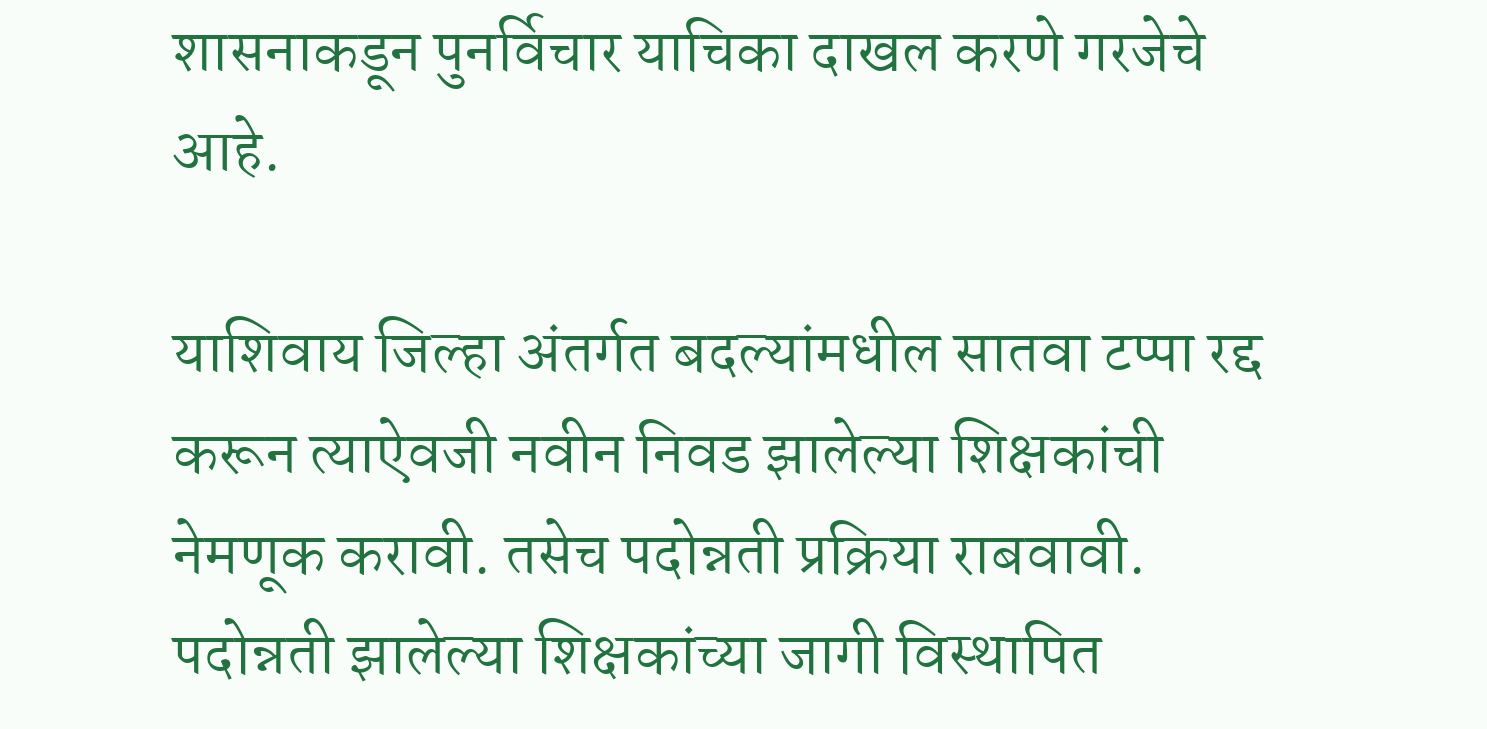शासनाकडून पुनर्विचार याचिका दाखल करणे गरजेचे आहे.

याशिवाय जिल्हा अंतर्गत बदल्यांमधील सातवा टप्पा रद्द करून त्याऐवजी नवीन निवड झालेल्या शिक्षकांची नेमणूक करावी. तसेच पदोन्नती प्रक्रिया राबवावी. पदोन्नती झालेल्या शिक्षकांच्या जागी विस्थापित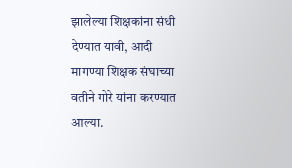झालेल्या शिक्षकांना संधी देण्यात यावी, आदी मागण्या शिक्षक संघाच्या वतीने गोरे यांना करण्यात आल्या.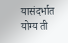यासंदर्भात योग्य ती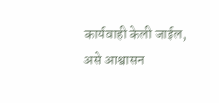कार्यवाही केली जाईल, असे आश्वासन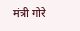मंत्री गोरे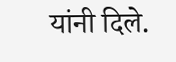यांनी दिले.